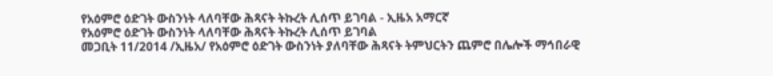የአዕምሮ ዕድገት ውስንነት ላለባቸው ሕጻናት ትኩረት ሊሰጥ ይገባል - ኢዜአ አማርኛ
የአዕምሮ ዕድገት ውስንነት ላለባቸው ሕጻናት ትኩረት ሊሰጥ ይገባል
መጋቢት 11/2014 /ኢዜአ/ የአዕምሮ ዕድገት ውስንነት ያለባቸው ሕጻናት ትምህርትን ጨምሮ በሌሎች ማኅበራዊ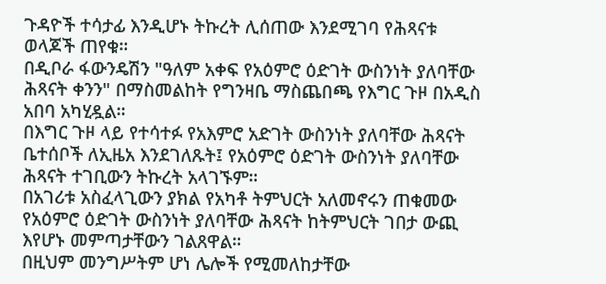ጉዳዮች ተሳታፊ እንዲሆኑ ትኩረት ሊሰጠው እንደሚገባ የሕጻናቱ ወላጆች ጠየቁ።
በዲቦራ ፋውንዴሽን "ዓለም አቀፍ የአዕምሮ ዕድገት ውስንነት ያለባቸው ሕጻናት ቀንን" በማስመልከት የግንዛቤ ማስጨበጫ የእግር ጉዞ በአዲስ አበባ አካሂዷል።
በእግር ጉዞ ላይ የተሳተፉ የአእምሮ አድገት ውስንነት ያለባቸው ሕጻናት ቤተሰቦች ለኢዜአ እንደገለጹት፤ የአዕምሮ ዕድገት ውስንነት ያለባቸው ሕጻናት ተገቢውን ትኩረት አላገኙም።
በአገሪቱ አስፈላጊውን ያክል የአካቶ ትምህርት አለመኖሩን ጠቁመው የአዕምሮ ዕድገት ውስንነት ያለባቸው ሕጻናት ከትምህርት ገበታ ውጪ እየሆኑ መምጣታቸውን ገልጸዋል።
በዚህም መንግሥትም ሆነ ሌሎች የሚመለከታቸው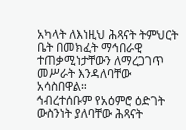አካላት ለእነዚህ ሕጻናት ትምህርት ቤት በመክፈት ማኅበራዊ ተጠቃሚነታቸውን ለማረጋገጥ መሥራት እንዳለባቸው አሳስበዋል።
ኅብረተሰቡም የአዕምሮ ዕድገት ውስንነት ያለባቸው ሕጻናት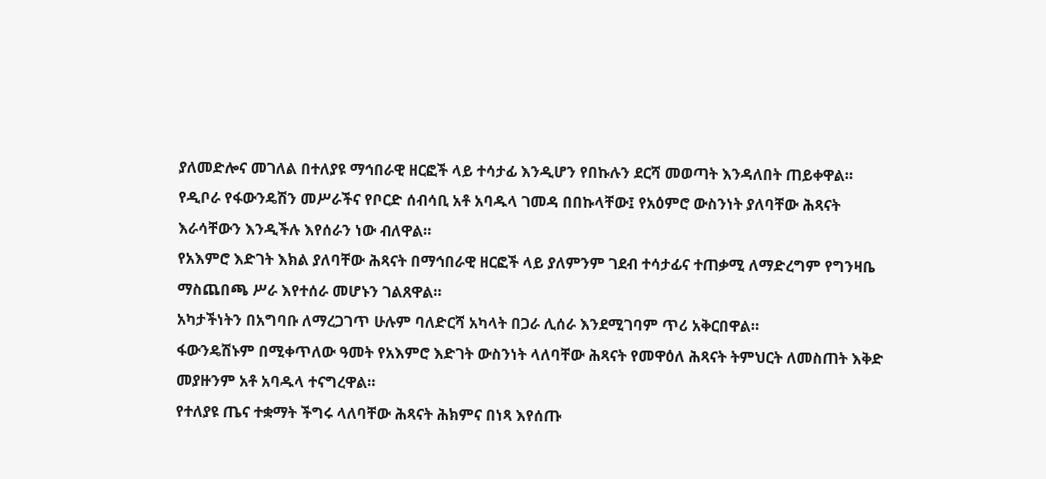ያለመድሎና መገለል በተለያዩ ማኅበራዊ ዘርፎች ላይ ተሳታፊ እንዲሆን የበኩሉን ደርሻ መወጣት እንዳለበት ጠይቀዋል።
የዲቦራ የፋውንዴሽን መሥራችና የቦርድ ሰብሳቢ አቶ አባዱላ ገመዳ በበኩላቸው፤ የአዕምሮ ውስንነት ያለባቸው ሕጻናት እራሳቸውን እንዲችሉ እየሰራን ነው ብለዋል።
የአእምሮ እድገት እክል ያለባቸው ሕጻናት በማኅበራዊ ዘርፎች ላይ ያለምንም ገደብ ተሳታፊና ተጠቃሚ ለማድረግም የግንዛቤ ማስጨበጫ ሥራ እየተሰራ መሆኑን ገልጸዋል።
አካታችነትን በአግባቡ ለማረጋገጥ ሁሉም ባለድርሻ አካላት በጋራ ሊሰራ እንደሚገባም ጥሪ አቅርበዋል።
ፋውንዴሽኑም በሚቀጥለው ዓመት የአእምሮ እድገት ውስንነት ላለባቸው ሕጻናት የመዋዕለ ሕጻናት ትምህርት ለመስጠት እቅድ መያዙንም አቶ አባዱላ ተናግረዋል።
የተለያዩ ጤና ተቋማት ችግሩ ላለባቸው ሕጻናት ሕክምና በነጻ እየሰጡ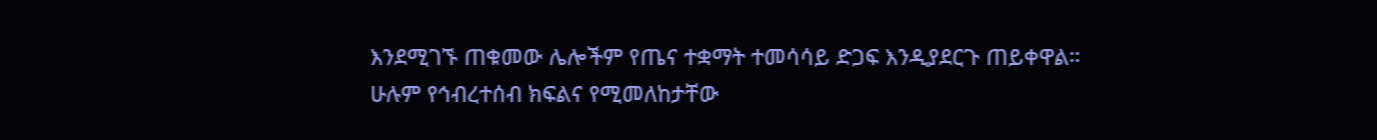እንደሚገኙ ጠቁመው ሌሎችም የጤና ተቋማት ተመሳሳይ ድጋፍ እንዲያደርጉ ጠይቀዋል።
ሁሉም የኅብረተሰብ ክፍልና የሚመለከታቸው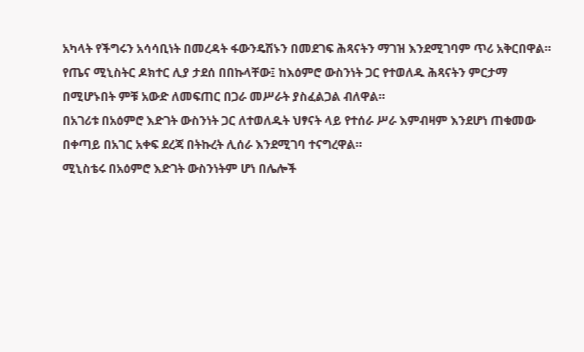አካላት የችግሩን አሳሳቢነት በመረዳት ፋውንዴሽኑን በመደገፍ ሕጻናትን ማገዝ እንደሚገባም ጥሪ አቅርበዋል።
የጤና ሚኒስትር ዶክተር ሊያ ታደሰ በበኩላቸው፤ ከእዕምሮ ውስንነት ጋር የተወለዱ ሕጻናትን ምርታማ በሚሆኑበት ምቹ አውድ ለመፍጠር በጋራ መሥራት ያስፈልጋል ብለዋል።
በአገሪቱ በአዕምሮ እድገት ውስንነት ጋር ለተወለዱት ህፃናት ላይ የተሰራ ሥራ እምብዛም እንደሆነ ጠቁመው በቀጣይ በአገር አቀፍ ደረጃ በትኩረት ሊሰራ እንደሚገባ ተናግረዋል።
ሚኒስቴሩ በአዕምሮ እድገት ውስንነትም ሆነ በሌሎች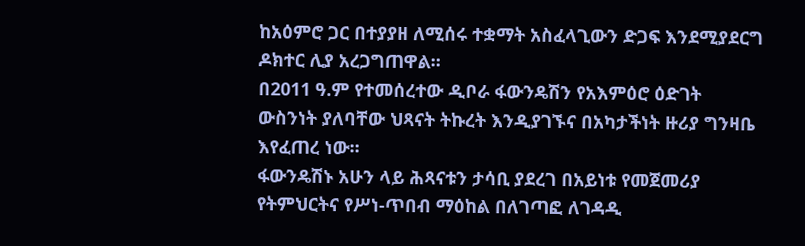ከአዕምሮ ጋር በተያያዘ ለሚሰሩ ተቋማት አስፈላጊውን ድጋፍ እንደሚያደርግ ዶክተር ሊያ አረጋግጠዋል።
በ2011 ዓ.ም የተመሰረተው ዲቦራ ፋውንዴሽን የአእምዕሮ ዕድገት ውስንነት ያለባቸው ህጻናት ትኩረት እንዲያገኙና በአካታችነት ዙሪያ ግንዛቤ እየፈጠረ ነው።
ፋውንዴሽኑ አሁን ላይ ሕጻናቱን ታሳቢ ያደረገ በአይነቱ የመጀመሪያ የትምህርትና የሥነ-ጥበብ ማዕከል በለገጣፎ ለገዳዲ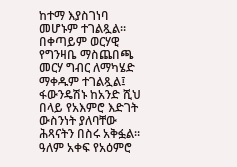ከተማ እያስገነባ መሆኑም ተገልጿል።
በቀጣይም ወርሃዊ የግንዛቤ ማስጨበጫ መርሃ ግብር ለማካሄድ ማቀዱም ተገልጿል፤ ፋውንዴሽኑ ከአንድ ሺህ በላይ የአእምሮ እድገት ውስንነት ያለባቸው ሕጻናትን በስሩ አቅፏል።
ዓለም አቀፍ የአዕምሮ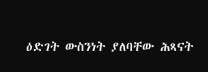ዕድገት ውስንነት ያለባቸው ሕጻናት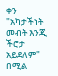ቀን "አካታችነት መብት እንጂ ችሮታ አይደለም" በሚል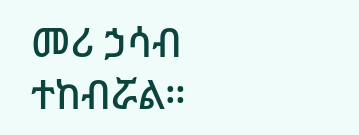መሪ ኃሳብ ተከብሯል።